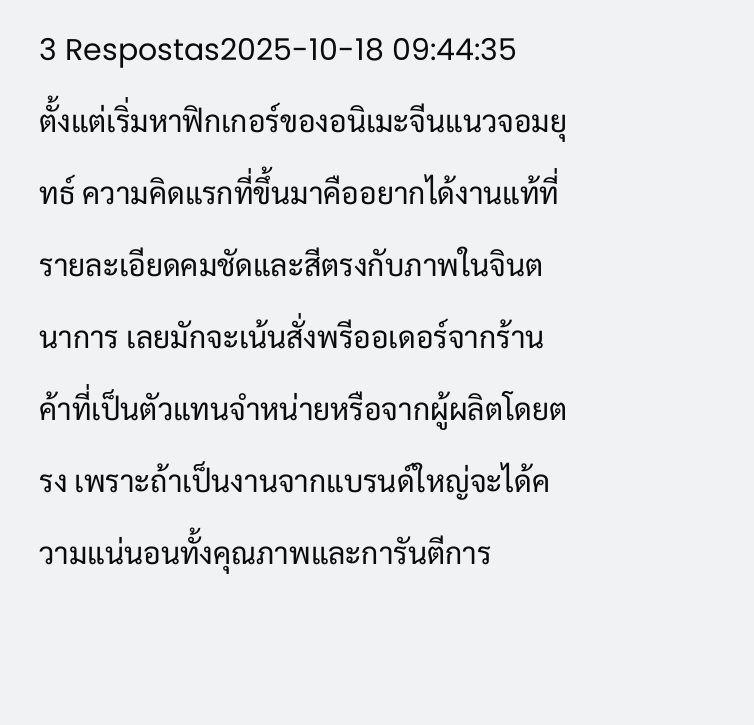3 Respostas2025-10-18 09:44:35
ตั้งแต่เริ่มหาฟิกเกอร์ของอนิเมะจีนแนวจอมยุทธ์ ความคิดแรกที่ขึ้นมาคืออยากได้งานแท้ที่รายละเอียดคมชัดและสีตรงกับภาพในจินตนาการ เลยมักจะเน้นสั่งพรีออเดอร์จากร้านค้าที่เป็นตัวแทนจำหน่ายหรือจากผู้ผลิตโดยตรง เพราะถ้าเป็นงานจากแบรนด์ใหญ่จะได้ความแน่นอนทั้งคุณภาพและการันตีการ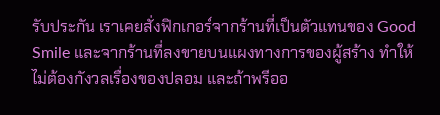รับประกัน เราเคยสั่งฟิกเกอร์จากร้านที่เป็นตัวแทนของ Good Smile และจากร้านที่ลงขายบนแผงทางการของผู้สร้าง ทำให้ไม่ต้องกังวลเรื่องของปลอม และถ้าพรีออ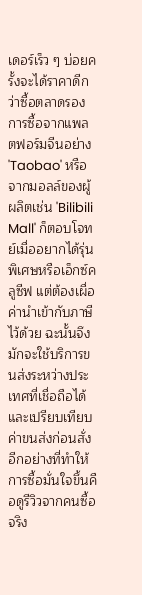เดอร์เร็ว ๆ บ่อยครั้งจะได้ราคาดีกว่าซื้อตลาดรอง
การซื้อจากแพลตฟอร์มจีนอย่าง 'Taobao' หรือจากมอลล์ของผู้ผลิตเช่น 'Bilibili Mall' ก็ตอบโจทย์เมื่ออยากได้รุ่นพิเศษหรือเอ็กซ์คลูซีฟ แต่ต้องเผื่อค่านำเข้ากับภาษีไว้ด้วย ฉะนั้นจึงมักจะใช้บริการขนส่งระหว่างประเทศที่เชื่อถือได้และเปรียบเทียบค่าขนส่งก่อนสั่ง อีกอย่างที่ทำให้การซื้อมั่นใจขึ้นคือดูรีวิวจากคนซื้อจริง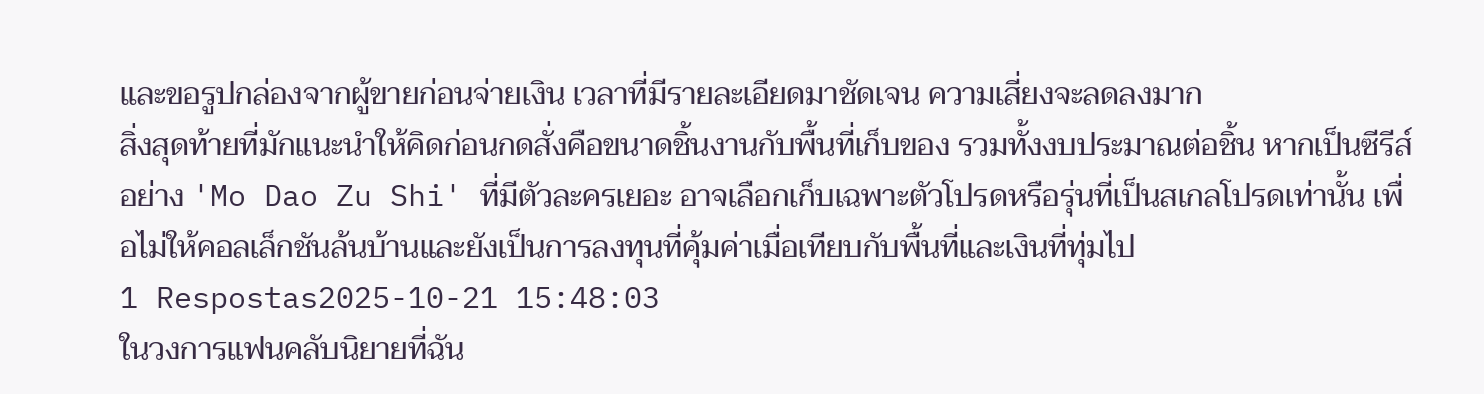และขอรูปกล่องจากผู้ขายก่อนจ่ายเงิน เวลาที่มีรายละเอียดมาชัดเจน ความเสี่ยงจะลดลงมาก
สิ่งสุดท้ายที่มักแนะนำให้คิดก่อนกดสั่งคือขนาดชิ้นงานกับพื้นที่เก็บของ รวมทั้งงบประมาณต่อชิ้น หากเป็นซีรีส์อย่าง 'Mo Dao Zu Shi' ที่มีตัวละครเยอะ อาจเลือกเก็บเฉพาะตัวโปรดหรือรุ่นที่เป็นสเกลโปรดเท่านั้น เพื่อไม่ให้คอลเล็กชันล้นบ้านและยังเป็นการลงทุนที่คุ้มค่าเมื่อเทียบกับพื้นที่และเงินที่ทุ่มไป
1 Respostas2025-10-21 15:48:03
ในวงการแฟนคลับนิยายที่ฉัน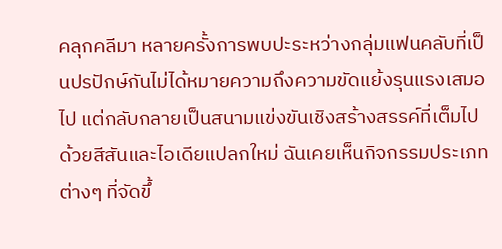คลุกคลีมา หลายครั้งการพบปะระหว่างกลุ่มแฟนคลับที่เป็นปรปักษ์กันไม่ได้หมายความถึงความขัดแย้งรุนแรงเสมอไป แต่กลับกลายเป็นสนามแข่งขันเชิงสร้างสรรค์ที่เต็มไปด้วยสีสันและไอเดียแปลกใหม่ ฉันเคยเห็นกิจกรรมประเภทต่างๆ ที่จัดขึ้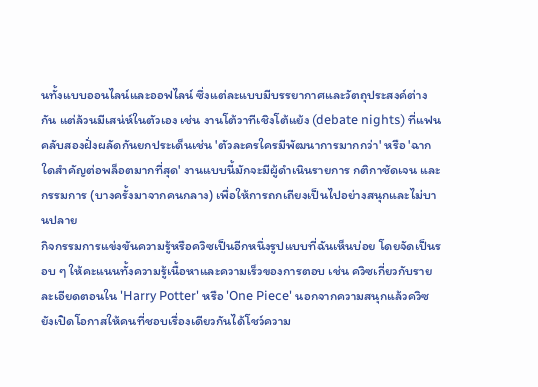นทั้งแบบออนไลน์และออฟไลน์ ซึ่งแต่ละแบบมีบรรยากาศและวัตถุประสงค์ต่างกัน แต่ล้วนมีเสน่ห์ในตัวเอง เช่น งานโต้วาทีเชิงโต้แย้ง (debate nights) ที่แฟนคลับสองฝั่งผลัดกันยกประเด็นเช่น 'ตัวละครใครมีพัฒนาการมากกว่า' หรือ 'ฉากใดสำคัญต่อพล็อตมากที่สุด' งานแบบนี้มักจะมีผู้ดำเนินรายการ กติกาชัดเจน และกรรมการ (บางครั้งมาจากคนกลาง) เพื่อให้การถกเถียงเป็นไปอย่างสนุกและไม่บานปลาย
กิจกรรมการแข่งขันความรู้หรือควิซเป็นอีกหนึ่งรูปแบบที่ฉันเห็นบ่อย โดยจัดเป็นรอบ ๆ ให้คะแนนทั้งความรู้เนื้อหาและความเร็วของการตอบ เช่น ควิซเกี่ยวกับรายละเอียดตอนใน 'Harry Potter' หรือ 'One Piece' นอกจากความสนุกแล้วควิซยังเปิดโอกาสให้คนที่ชอบเรื่องเดียวกันได้โชว์ความ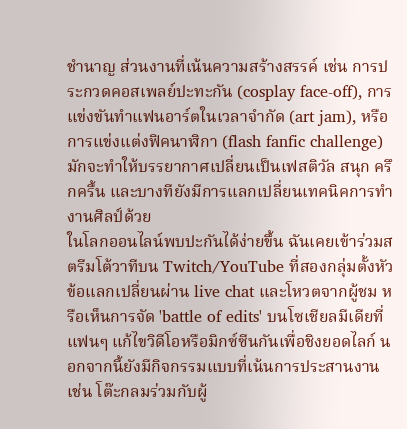ชำนาญ ส่วนงานที่เน้นความสร้างสรรค์ เช่น การประกวดคอสเพลย์ปะทะกัน (cosplay face-off), การแข่งขันทำแฟนอาร์ตในเวลาจำกัด (art jam), หรือการแข่งแต่งฟิคนาฬิกา (flash fanfic challenge) มักจะทำให้บรรยากาศเปลี่ยนเป็นเฟสติวัล สนุก ครึกครื้น และบางทียังมีการแลกเปลี่ยนเทคนิคการทำงานศิลป์ด้วย
ในโลกออนไลน์พบปะกันได้ง่ายขึ้น ฉันเคยเข้าร่วมสตรีมโต้วาทีบน Twitch/YouTube ที่สองกลุ่มตั้งหัวข้อแลกเปลี่ยนผ่าน live chat และโหวตจากผู้ชม หรือเห็นการจัด 'battle of edits' บนโซเชียลมีเดียที่แฟนๆ แก้ไขวิดีโอหรือมิกซ์ซีนกันเพื่อชิงยอดไลก์ นอกจากนี้ยังมีกิจกรรมแบบที่เน้นการประสานงาน เช่น โต๊ะกลมร่วมกับผู้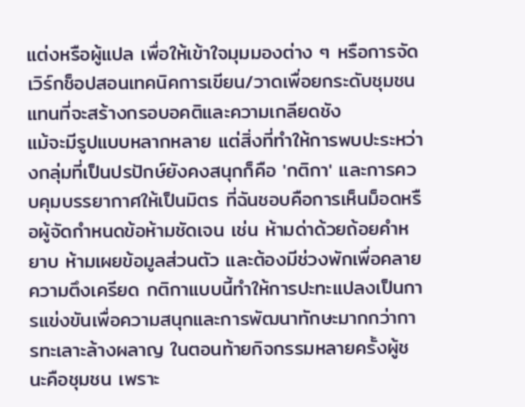แต่งหรือผู้แปล เพื่อให้เข้าใจมุมมองต่าง ๆ หรือการจัดเวิร์กช็อปสอนเทคนิคการเขียน/วาดเพื่อยกระดับชุมชนแทนที่จะสร้างกรอบอคติและความเกลียดชัง
แม้จะมีรูปแบบหลากหลาย แต่สิ่งที่ทำให้การพบปะระหว่างกลุ่มที่เป็นปรปักษ์ยังคงสนุกก็คือ 'กติกา' และการควบคุมบรรยากาศให้เป็นมิตร ที่ฉันชอบคือการเห็นม็อดหรือผู้จัดกำหนดข้อห้ามชัดเจน เช่น ห้ามด่าด้วยถ้อยคำหยาบ ห้ามเผยข้อมูลส่วนตัว และต้องมีช่วงพักเพื่อคลายความตึงเครียด กติกาแบบนี้ทำให้การปะทะแปลงเป็นการแข่งขันเพื่อความสนุกและการพัฒนาทักษะมากกว่าการทะเลาะล้างผลาญ ในตอนท้ายกิจกรรมหลายครั้งผู้ชนะคือชุมชน เพราะ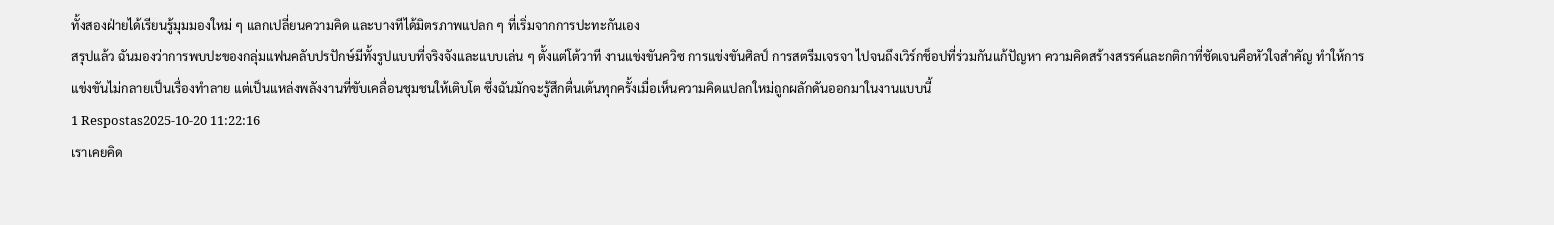ทั้งสองฝ่ายได้เรียนรู้มุมมองใหม่ ๆ แลกเปลี่ยนความคิด และบางทีได้มิตรภาพแปลก ๆ ที่เริ่มจากการปะทะกันเอง
สรุปแล้ว ฉันมองว่าการพบปะของกลุ่มแฟนคลับปรปักษ์มีทั้งรูปแบบที่จริงจังและแบบเล่น ๆ ตั้งแต่โต้วาที งานแข่งขันควิซ การแข่งขันศิลป์ การสตรีมเจรจา ไปจนถึงเวิร์กช็อปที่ร่วมกันแก้ปัญหา ความคิดสร้างสรรค์และกติกาที่ชัดเจนคือหัวใจสำคัญ ทำให้การแข่งขันไม่กลายเป็นเรื่องทำลาย แต่เป็นแหล่งพลังงานที่ขับเคลื่อนชุมชนให้เติบโต ซึ่งฉันมักจะรู้สึกตื่นเต้นทุกครั้งเมื่อเห็นความคิดแปลกใหม่ถูกผลักดันออกมาในงานแบบนี้
1 Respostas2025-10-20 11:22:16
เราเคยคิด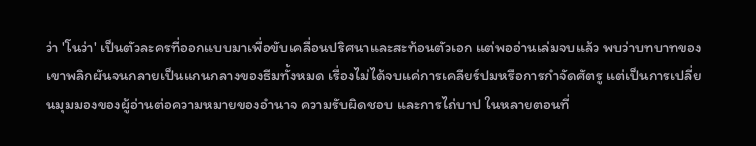ว่า 'โนว่า' เป็นตัวละครที่ออกแบบมาเพื่อขับเคลื่อนปริศนาและสะท้อนตัวเอก แต่พออ่านเล่มจบแล้ว พบว่าบทบาทของเขาพลิกผันจนกลายเป็นแกนกลางของธีมทั้งหมด เรื่องไม่ได้จบแค่การเคลียร์ปมหรือการกำจัดศัตรู แต่เป็นการเปลี่ยนมุมมองของผู้อ่านต่อความหมายของอำนาจ ความรับผิดชอบ และการไถ่บาป ในหลายตอนที่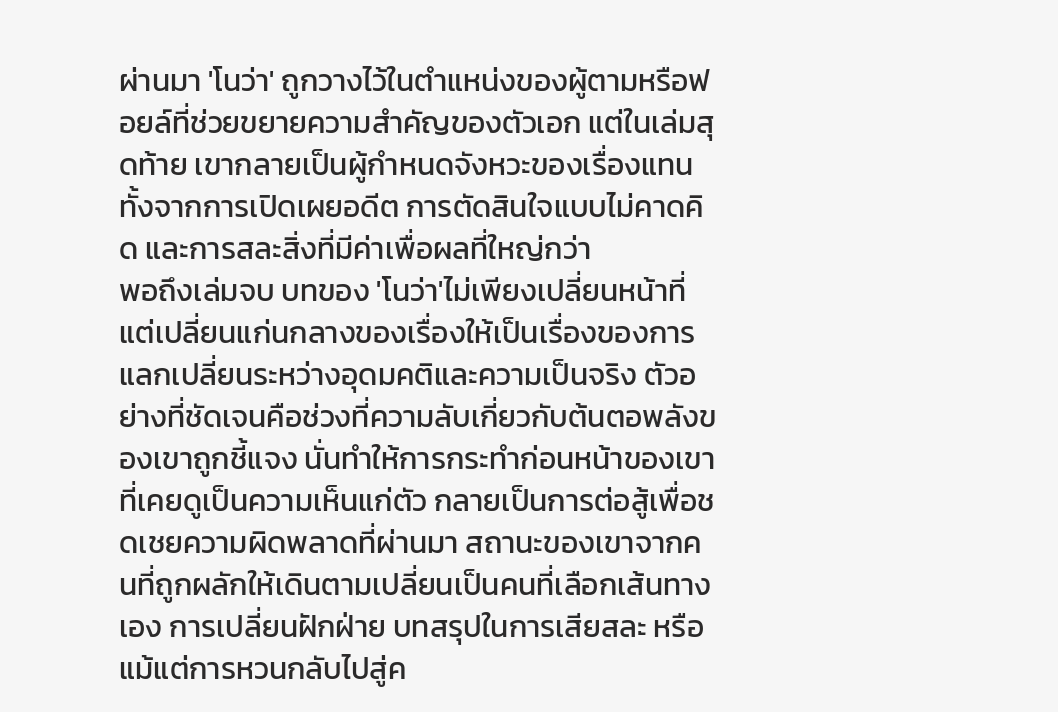ผ่านมา 'โนว่า' ถูกวางไว้ในตำแหน่งของผู้ตามหรือฟอยล์ที่ช่วยขยายความสำคัญของตัวเอก แต่ในเล่มสุดท้าย เขากลายเป็นผู้กำหนดจังหวะของเรื่องแทน ทั้งจากการเปิดเผยอดีต การตัดสินใจแบบไม่คาดคิด และการสละสิ่งที่มีค่าเพื่อผลที่ใหญ่กว่า
พอถึงเล่มจบ บทของ 'โนว่า'ไม่เพียงเปลี่ยนหน้าที่ แต่เปลี่ยนแก่นกลางของเรื่องให้เป็นเรื่องของการแลกเปลี่ยนระหว่างอุดมคติและความเป็นจริง ตัวอย่างที่ชัดเจนคือช่วงที่ความลับเกี่ยวกับต้นตอพลังของเขาถูกชี้แจง นั่นทำให้การกระทำก่อนหน้าของเขาที่เคยดูเป็นความเห็นแก่ตัว กลายเป็นการต่อสู้เพื่อชดเชยความผิดพลาดที่ผ่านมา สถานะของเขาจากคนที่ถูกผลักให้เดินตามเปลี่ยนเป็นคนที่เลือกเส้นทางเอง การเปลี่ยนฝักฝ่าย บทสรุปในการเสียสละ หรือแม้แต่การหวนกลับไปสู่ค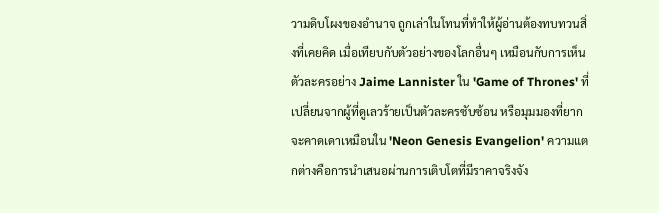วามดิบโผงของอำนาจ ถูกเล่าในโทนที่ทำให้ผู้อ่านต้องทบทวนสิ่งที่เคยคิด เมื่อเทียบกับตัวอย่างของโลกอื่นๆ เหมือนกับการเห็นตัวละครอย่าง Jaime Lannister ใน 'Game of Thrones' ที่เปลี่ยนจากผู้ที่ดูเลวร้ายเป็นตัวละครซับซ้อน หรือมุมมองที่ยากจะคาดเดาเหมือนใน 'Neon Genesis Evangelion' ความแตกต่างคือการนำเสนอผ่านการเติบโตที่มีราคาจริงจัง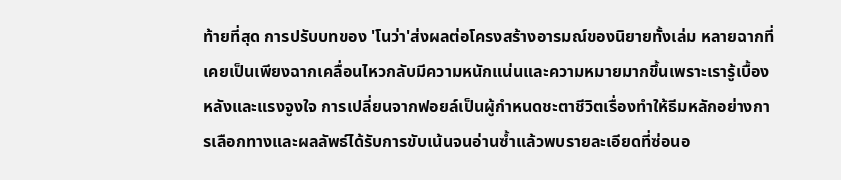ท้ายที่สุด การปรับบทของ 'โนว่า'ส่งผลต่อโครงสร้างอารมณ์ของนิยายทั้งเล่ม หลายฉากที่เคยเป็นเพียงฉากเคลื่อนไหวกลับมีความหนักแน่นและความหมายมากขึ้นเพราะเรารู้เบื้องหลังและแรงจูงใจ การเปลี่ยนจากฟอยล์เป็นผู้กำหนดชะตาชีวิตเรื่องทำให้ธีมหลักอย่างการเลือกทางและผลลัพธ์ได้รับการขับเน้นจนอ่านซ้ำแล้วพบรายละเอียดที่ซ่อนอ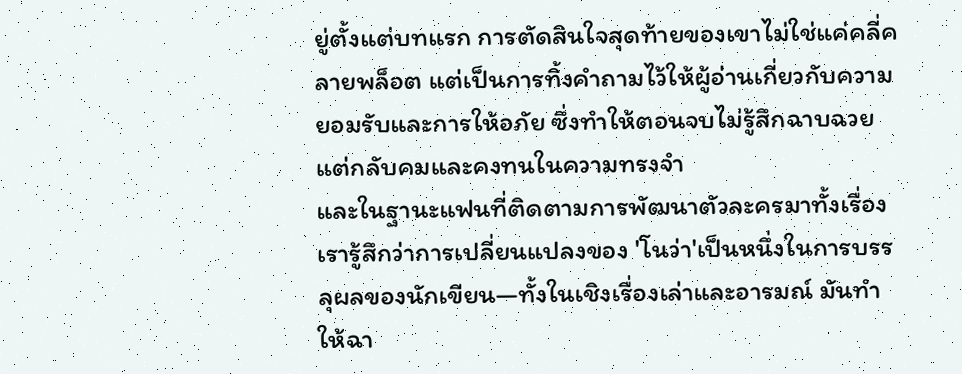ยู่ตั้งแต่บทแรก การตัดสินใจสุดท้ายของเขาไม่ใช่แค่คลี่คลายพล็อต แต่เป็นการทิ้งคำถามไว้ให้ผู้อ่านเกี่ยวกับความยอมรับและการให้อภัย ซึ่งทำให้ตอนจบไม่รู้สึกฉาบฉวยแต่กลับคมและคงทนในความทรงจำ
และในฐานะแฟนที่ติดตามการพัฒนาตัวละครมาทั้งเรื่อง เรารู้สึกว่าการเปลี่ยนแปลงของ 'โนว่า'เป็นหนึ่งในการบรรลุผลของนักเขียน—ทั้งในเชิงเรื่องเล่าและอารมณ์ มันทำให้ฉา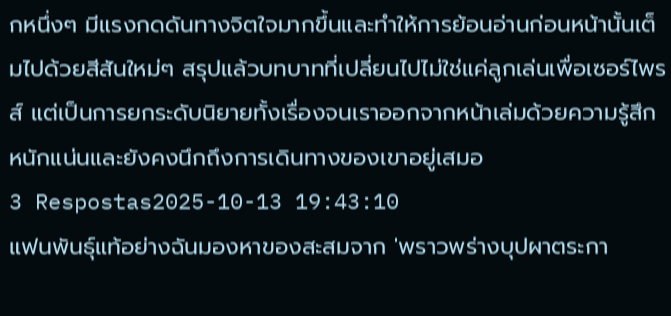กหนึ่งๆ มีแรงกดดันทางจิตใจมากขึ้นและทำให้การย้อนอ่านก่อนหน้านั้นเต็มไปด้วยสีสันใหม่ๆ สรุปแล้วบทบาทที่เปลี่ยนไปไม่ใช่แค่ลูกเล่นเพื่อเซอร์ไพรส์ แต่เป็นการยกระดับนิยายทั้งเรื่องจนเราออกจากหน้าเล่มด้วยความรู้สึกหนักแน่นและยังคงนึกถึงการเดินทางของเขาอยู่เสมอ
3 Respostas2025-10-13 19:43:10
แฟนพันธุ์แท้อย่างฉันมองหาของสะสมจาก 'พราวพร่างบุปผาตระกา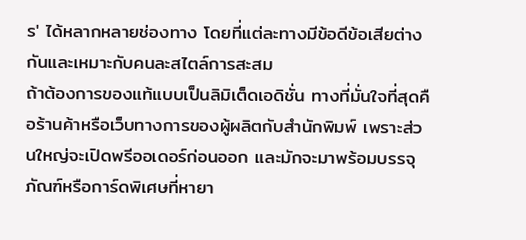ร' ได้หลากหลายช่องทาง โดยที่แต่ละทางมีข้อดีข้อเสียต่างกันและเหมาะกับคนละสไตล์การสะสม
ถ้าต้องการของแท้แบบเป็นลิมิเต็ดเอดิชั่น ทางที่มั่นใจที่สุดคือร้านค้าหรือเว็บทางการของผู้ผลิตกับสำนักพิมพ์ เพราะส่วนใหญ่จะเปิดพรีออเดอร์ก่อนออก และมักจะมาพร้อมบรรจุภัณฑ์หรือการ์ดพิเศษที่หายา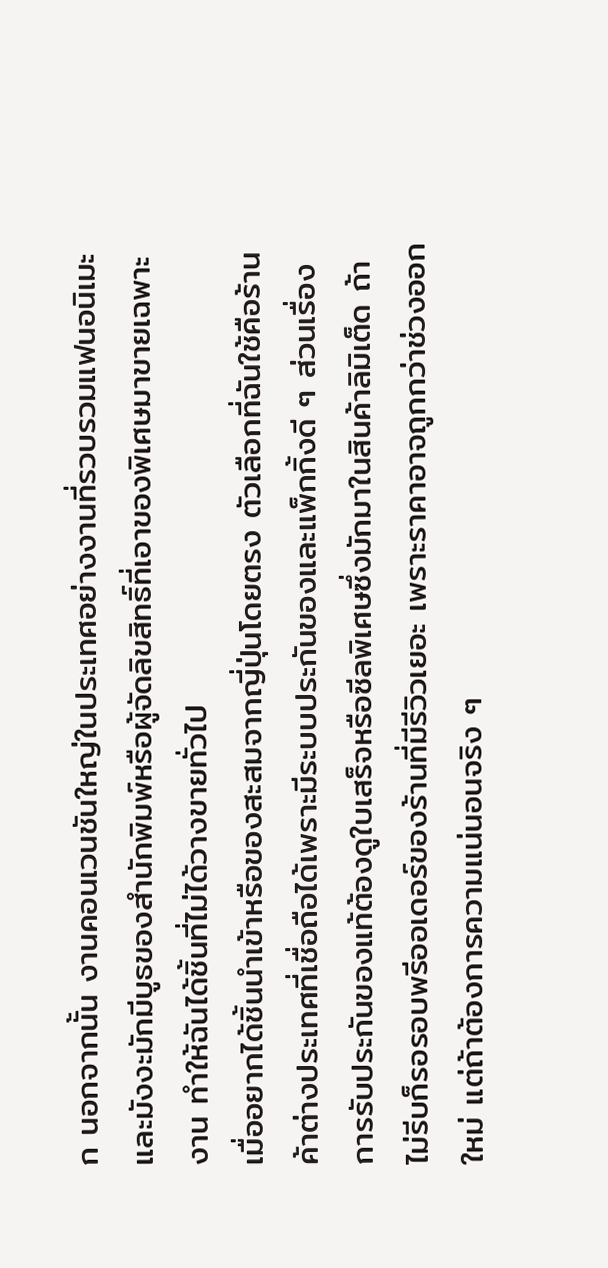ก นอกจากนั้น งานคอนเวนชันใหญ่ในประเทศอย่างงานที่รวบรวมแฟนอนิเมะและมังงะมักมีบูธของสำนักพิมพ์หรือผู้จัดลิขสิทธิ์ที่เอาของพิเศษมาขายเฉพาะงาน ทำให้ฉันได้ชิ้นที่ไม่ได้วางขายทั่วไป
เมื่ออยากได้ชิ้นนำเข้าหรือของสะสมจากญี่ปุ่นโดยตรง ตัวเลือกที่ฉันใช้คือร้านค้าต่างประเทศที่เชื่อถือได้เพราะมีระบบประกันของและแพ็กกิ้งดี ๆ ส่วนเรื่องการรับประกันของแท้ต้องดูใบเสร็จหรือซีลพิเศษซึ่งมักมาในสินค้าลิมิเต็ด ถ้าไม่รีบก็รอรอบพรีออเดอร์ของร้านที่มีรีวิวเยอะ เพราะราคาอาจถูกกว่าช่วงออกใหม่ แต่ถ้าต้องการความแน่นอนจริง ๆ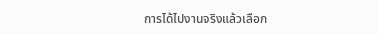การได้ไปงานจริงแล้วเลือก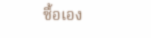ซื้อเอง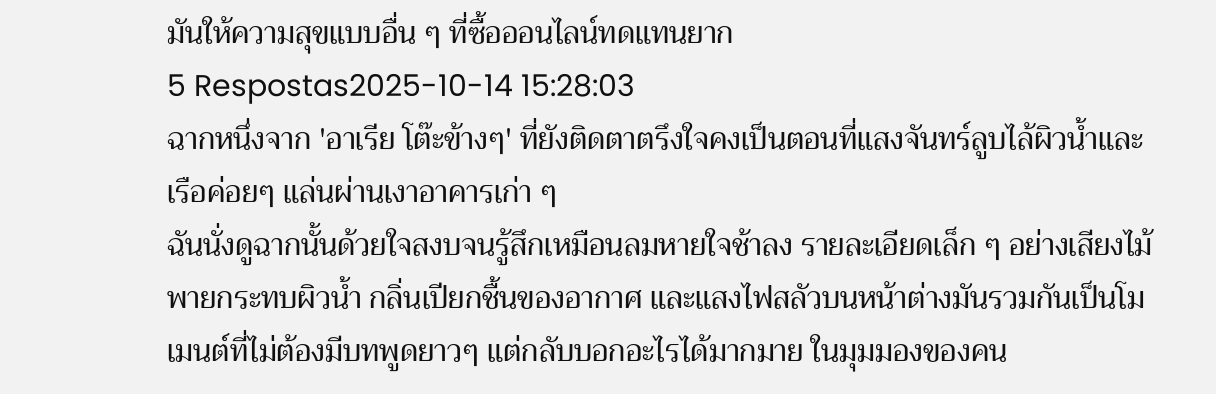มันให้ความสุขแบบอื่น ๆ ที่ซื้อออนไลน์ทดแทนยาก
5 Respostas2025-10-14 15:28:03
ฉากหนึ่งจาก 'อาเรีย โต๊ะข้างๆ' ที่ยังติดตาตรึงใจคงเป็นตอนที่แสงจันทร์ลูบไล้ผิวน้ำและเรือค่อยๆ แล่นผ่านเงาอาคารเก่า ๆ
ฉันนั่งดูฉากนั้นด้วยใจสงบจนรู้สึกเหมือนลมหายใจช้าลง รายละเอียดเล็ก ๆ อย่างเสียงไม้พายกระทบผิวน้ำ กลิ่นเปียกชื้นของอากาศ และแสงไฟสลัวบนหน้าต่างมันรวมกันเป็นโมเมนต์ที่ไม่ต้องมีบทพูดยาวๆ แต่กลับบอกอะไรได้มากมาย ในมุมมองของคน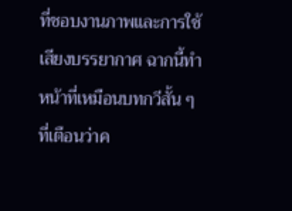ที่ชอบงานภาพและการใช้เสียงบรรยากาศ ฉากนี้ทำหน้าที่เหมือนบทกวีสั้น ๆ ที่เตือนว่าค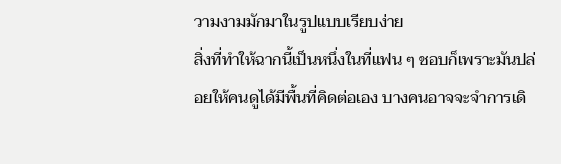วามงามมักมาในรูปแบบเรียบง่าย
สิ่งที่ทำให้ฉากนี้เป็นหนึ่งในที่แฟน ๆ ชอบก็เพราะมันปล่อยให้คนดูได้มีพื้นที่คิดต่อเอง บางคนอาจจะจำการเดิ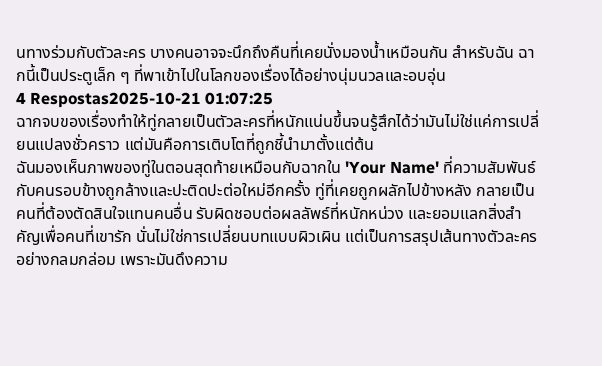นทางร่วมกับตัวละคร บางคนอาจจะนึกถึงคืนที่เคยนั่งมองน้ำเหมือนกัน สำหรับฉัน ฉากนี้เป็นประตูเล็ก ๆ ที่พาเข้าไปในโลกของเรื่องได้อย่างนุ่มนวลและอบอุ่น
4 Respostas2025-10-21 01:07:25
ฉากจบของเรื่องทำให้ทู่กลายเป็นตัวละครที่หนักแน่นขึ้นจนรู้สึกได้ว่ามันไม่ใช่แค่การเปลี่ยนแปลงชั่วคราว แต่มันคือการเติบโตที่ถูกชี้นำมาตั้งแต่ต้น
ฉันมองเห็นภาพของทู่ในตอนสุดท้ายเหมือนกับฉากใน 'Your Name' ที่ความสัมพันธ์กับคนรอบข้างถูกล้างและปะติดปะต่อใหม่อีกครั้ง ทู่ที่เคยถูกผลักไปข้างหลัง กลายเป็นคนที่ต้องตัดสินใจแทนคนอื่น รับผิดชอบต่อผลลัพธ์ที่หนักหน่วง และยอมแลกสิ่งสำคัญเพื่อคนที่เขารัก นั่นไม่ใช่การเปลี่ยนบทแบบผิวเผิน แต่เป็นการสรุปเส้นทางตัวละครอย่างกลมกล่อม เพราะมันดึงความ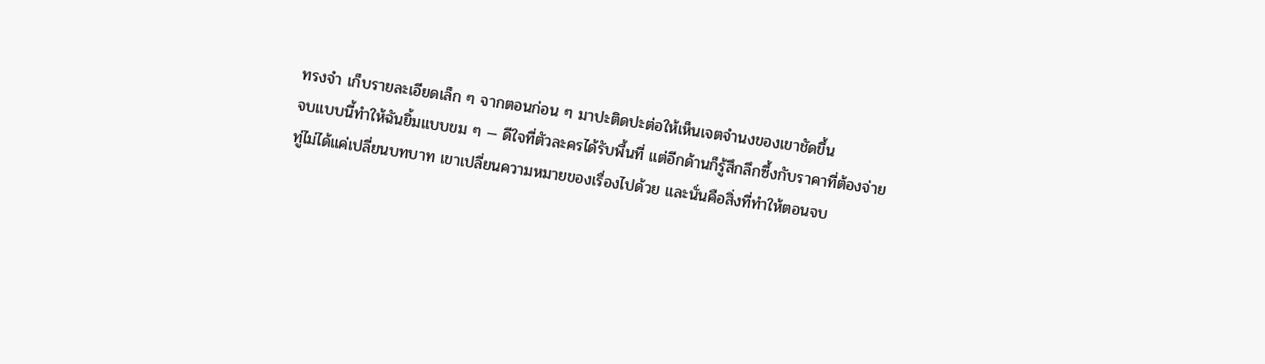ทรงจำ เก็บรายละเอียดเล็ก ๆ จากตอนก่อน ๆ มาปะติดปะต่อให้เห็นเจตจำนงของเขาชัดขึ้น
จบแบบนี้ทำให้ฉันยิ้มแบบขม ๆ — ดีใจที่ตัวละครได้รับพื้นที่ แต่อีกด้านก็รู้สึกลึกซึ้งกับราคาที่ต้องจ่าย ทู่ไม่ได้แค่เปลี่ยนบทบาท เขาเปลี่ยนความหมายของเรื่องไปด้วย และนั่นคือสิ่งที่ทำให้ตอนจบ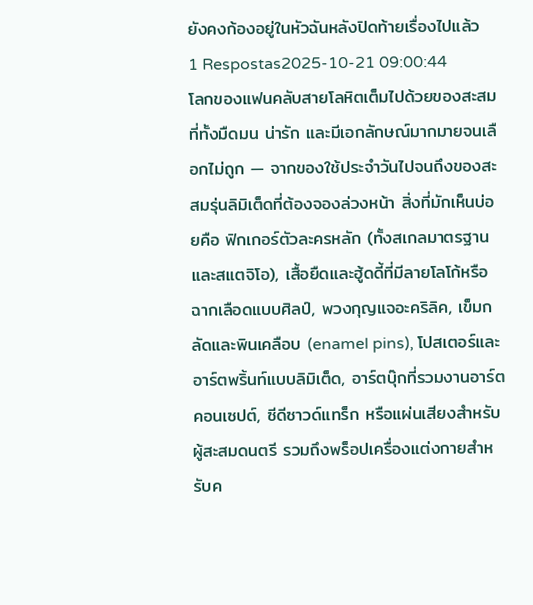ยังคงก้องอยู่ในหัวฉันหลังปิดท้ายเรื่องไปแล้ว
1 Respostas2025-10-21 09:00:44
โลกของแฟนคลับสายโลหิตเต็มไปด้วยของสะสมที่ทั้งมืดมน น่ารัก และมีเอกลักษณ์มากมายจนเลือกไม่ถูก — จากของใช้ประจำวันไปจนถึงของสะสมรุ่นลิมิเต็ดที่ต้องจองล่วงหน้า สิ่งที่มักเห็นบ่อยคือ ฟิกเกอร์ตัวละครหลัก (ทั้งสเกลมาตรฐานและสแตจิโอ), เสื้อยืดและฮู้ดดี้ที่มีลายโลโก้หรือฉากเลือดแบบศิลป์, พวงกุญแจอะคริลิค, เข็มกลัดและพินเคลือบ (enamel pins), โปสเตอร์และอาร์ตพริ้นท์แบบลิมิเต็ด, อาร์ตบุ๊กที่รวมงานอาร์ตคอนเซปต์, ซีดีซาวด์แทร็ก หรือแผ่นเสียงสำหรับผู้สะสมดนตรี รวมถึงพร็อปเครื่องแต่งกายสำหรับค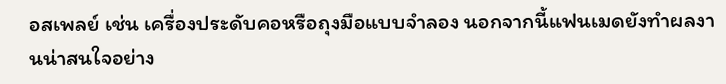อสเพลย์ เช่น เครื่องประดับคอหรือถุงมือแบบจำลอง นอกจากนี้แฟนเมดยังทำผลงานน่าสนใจอย่าง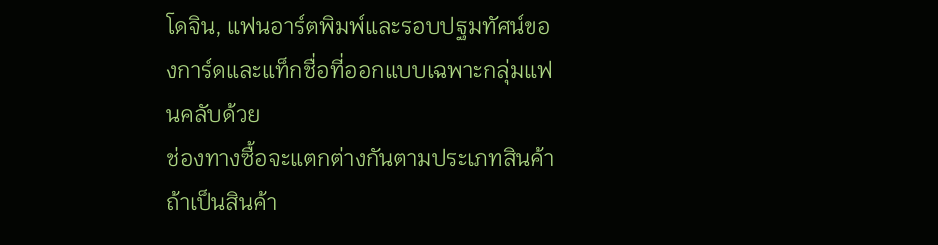โดจิน, แฟนอาร์ตพิมพ์และรอบปฐมทัศน์ของการ์ดและแท็กชื่อที่ออกแบบเฉพาะกลุ่มแฟนคลับด้วย
ช่องทางซื้อจะแตกต่างกันตามประเภทสินค้า ถ้าเป็นสินค้า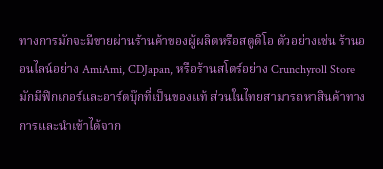ทางการมักจะมีขายผ่านร้านค้าของผู้ผลิตหรือสตูดิโอ ตัวอย่างเช่น ร้านออนไลน์อย่าง AmiAmi, CDJapan, หรือร้านสโตร์อย่าง Crunchyroll Store มักมีฟิกเกอร์และอาร์ตบุ๊กที่เป็นของแท้ ส่วนในไทยสามารถหาสินค้าทางการและนำเข้าได้จาก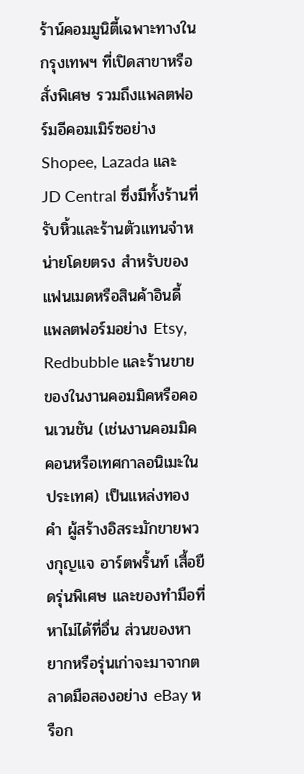ร้าน์คอมมูนิตี้เฉพาะทางในกรุงเทพฯ ที่เปิดสาขาหรือสั่งพิเศษ รวมถึงแพลตฟอร์มอีคอมเมิร์ซอย่าง Shopee, Lazada และ JD Central ซึ่งมีทั้งร้านที่รับหิ้วและร้านตัวแทนจำหน่ายโดยตรง สำหรับของแฟนเมดหรือสินค้าอินดี้ แพลตฟอร์มอย่าง Etsy, Redbubble และร้านขายของในงานคอมมิคหรือคอนเวนชัน (เช่นงานคอมมิคคอนหรือเทศกาลอนิเมะในประเทศ) เป็นแหล่งทองคำ ผู้สร้างอิสระมักขายพวงกุญแจ อาร์ตพริ้นท์ เสื้อยืดรุ่นพิเศษ และของทำมือที่หาไม่ได้ที่อื่น ส่วนของหายากหรือรุ่นเก่าจะมาจากตลาดมือสองอย่าง eBay หรือก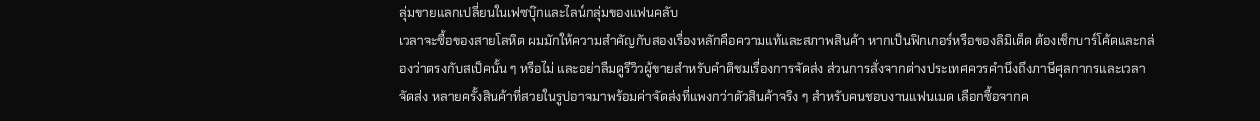ลุ่มขายแลกเปลี่ยนในเฟซบุ๊กและไลน์กลุ่มของแฟนคลับ
เวลาจะซื้อของสายโลหิต ผมมักให้ความสำคัญกับสองเรื่องหลักคือความแท้และสภาพสินค้า หากเป็นฟิกเกอร์หรือของลิมิเต็ด ต้องเช็กบาร์โค้ดและกล่องว่าตรงกับสเป็คนั้น ๆ หรือไม่ และอย่าลืมดูรีวิวผู้ขายสำหรับคำติชมเรื่องการจัดส่ง ส่วนการสั่งจากต่างประเทศควรคำนึงถึงภาษีศุลกากรและเวลาจัดส่ง หลายครั้งสินค้าที่สวยในรูปอาจมาพร้อมค่าจัดส่งที่แพงกว่าตัวสินค้าจริง ๆ สำหรับคนชอบงานแฟนเมด เลือกซื้อจากค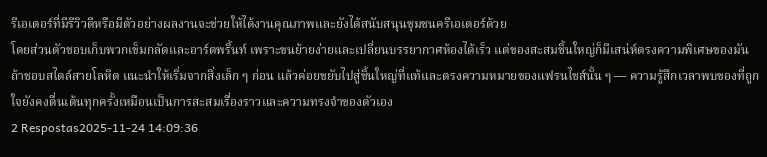รีเอเตอร์ที่มีรีวิวดีหรือมีตัวอย่างผลงานจะช่วยให้ได้งานคุณภาพและยังได้สนับสนุนชุมชนครีเอเตอร์ด้วย
โดยส่วนตัวชอบเก็บพวกเข็มกลัดและอาร์ตพริ้นท์ เพราะขนย้ายง่ายและเปลี่ยนบรรยากาศห้องได้เร็ว แต่ของสะสมชิ้นใหญ่ก็มีเสน่ห์ตรงความพิเศษของมัน ถ้าชอบสไตล์สายโลหิต แนะนำให้เริ่มจากสิ่งเล็ก ๆ ก่อน แล้วค่อยขยับไปสู่ชิ้นใหญ่ที่แท้และตรงความหมายของแฟรนไชส์นั้น ๆ — ความรู้สึกเวลาพบของที่ถูกใจยังคงตื่นเต้นทุกครั้งเหมือนเป็นการสะสมเรื่องราวและความทรงจำของตัวเอง
2 Respostas2025-11-24 14:09:36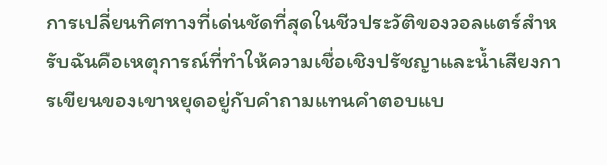การเปลี่ยนทิศทางที่เด่นชัดที่สุดในชีวประวัติของวอลแตร์สำหรับฉันคือเหตุการณ์ที่ทำให้ความเชื่อเชิงปรัชญาและน้ำเสียงการเขียนของเขาหยุดอยู่กับคำถามแทนคำตอบแบ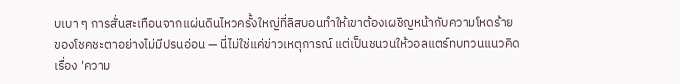บเบา ๆ การสั่นสะเทือนจากแผ่นดินไหวครั้งใหญ่ที่ลิสบอนทำให้เขาต้องเผชิญหน้ากับความโหดร้ายของโชคชะตาอย่างไม่มีปรนอ่อน — นี่ไม่ใช่แค่ข่าวเหตุการณ์ แต่เป็นชนวนให้วอลแตร์ทบทวนแนวคิดเรื่อง 'ความ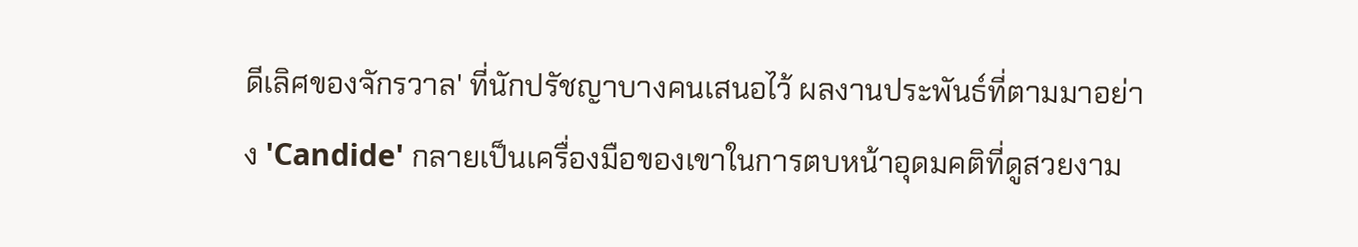ดีเลิศของจักรวาล' ที่นักปรัชญาบางคนเสนอไว้ ผลงานประพันธ์ที่ตามมาอย่าง 'Candide' กลายเป็นเครื่องมือของเขาในการตบหน้าอุดมคติที่ดูสวยงาม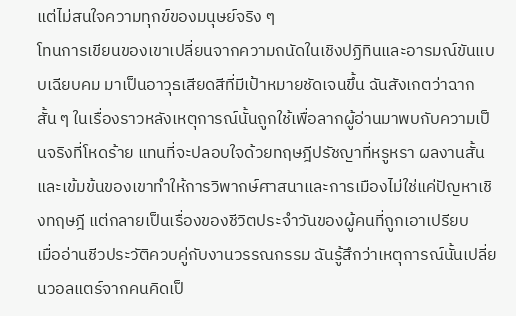แต่ไม่สนใจความทุกข์ของมนุษย์จริง ๆ
โทนการเขียนของเขาเปลี่ยนจากความถนัดในเชิงปฏิทินและอารมณ์ขันแบบเฉียบคม มาเป็นอาวุธเสียดสีที่มีเป้าหมายชัดเจนขึ้น ฉันสังเกตว่าฉากสั้น ๆ ในเรื่องราวหลังเหตุการณ์นั้นถูกใช้เพื่อลากผู้อ่านมาพบกับความเป็นจริงที่โหดร้าย แทนที่จะปลอบใจด้วยทฤษฎีปรัชญาที่หรูหรา ผลงานสั้นและเข้มข้นของเขาทำให้การวิพากษ์ศาสนาและการเมืองไม่ใช่แค่ปัญหาเชิงทฤษฎี แต่กลายเป็นเรื่องของชีวิตประจำวันของผู้คนที่ถูกเอาเปรียบ
เมื่ออ่านชีวประวัติควบคู่กับงานวรรณกรรม ฉันรู้สึกว่าเหตุการณ์นั้นเปลี่ยนวอลแตร์จากคนคิดเป็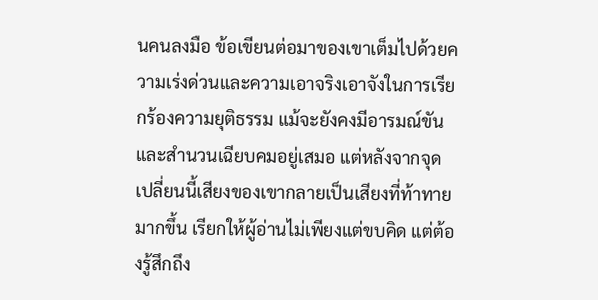นคนลงมือ ข้อเขียนต่อมาของเขาเต็มไปด้วยความเร่งด่วนและความเอาจริงเอาจังในการเรียกร้องความยุติธรรม แม้จะยังคงมีอารมณ์ขันและสำนวนเฉียบคมอยู่เสมอ แต่หลังจากจุดเปลี่ยนนี้เสียงของเขากลายเป็นเสียงที่ท้าทายมากขึ้น เรียกให้ผู้อ่านไม่เพียงแต่ขบคิด แต่ต้องรู้สึกถึง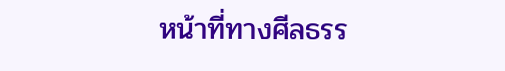หน้าที่ทางศีลธรร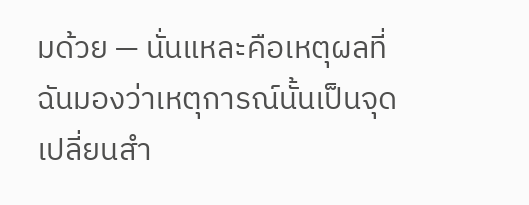มด้วย — นั่นแหละคือเหตุผลที่ฉันมองว่าเหตุการณ์นั้นเป็นจุดเปลี่ยนสำ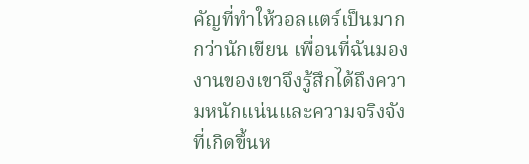คัญที่ทำให้วอลแตร์เป็นมากกว่านักเขียน เพื่อนที่ฉันมองงานของเขาจึงรู้สึกได้ถึงความหนักแน่นและความจริงจังที่เกิดขึ้นห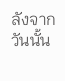ลังจากวันนั้น